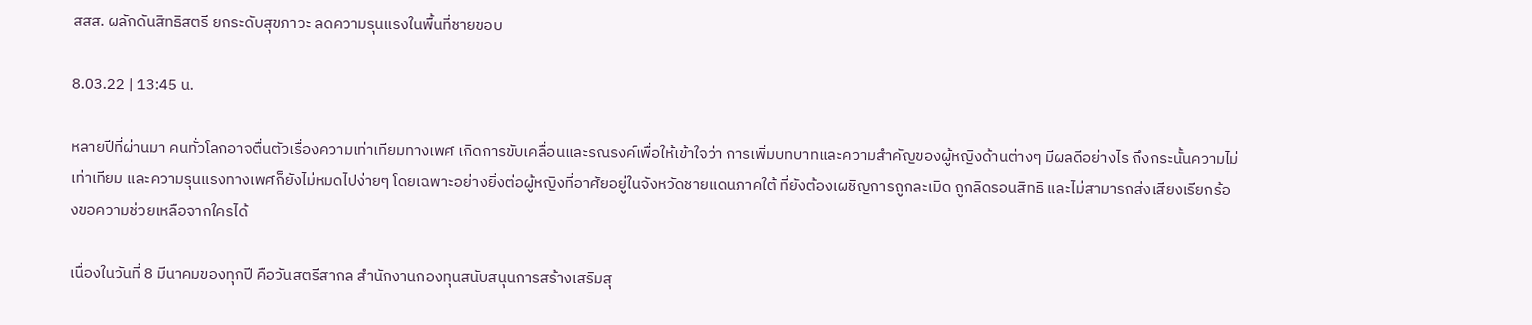สสส. ผลักดันสิทธิสตรี ยกระดับสุขภาวะ ลดความรุนแรงในพื้นที่ชายขอบ

8.03.22 | 13:45 น.

หลายปีที่ผ่านมา คนทั่วโลกอาจตื่นตัวเรื่องความเท่าเทียมทางเพศ เกิดการขับเคลื่อนและรณรงค์เพื่อให้เข้าใจว่า การเพิ่มบทบาทและความสำคัญของผู้หญิงด้านต่างๆ มีผลดีอย่างไร ถึงกระนั้นความไม่เท่าเทียม และความรุนแรงทางเพศก็ยังไม่หมดไปง่ายๆ โดยเฉพาะอย่างยิ่งต่อผู้หญิงที่อาศัยอยู่ในจังหวัดชายแดนภาคใต้ ที่ยังต้องเผชิญการถูกละเมิด ถูกลิดรอนสิทธิ และไม่สามารถส่งเสียงเรียกร้องขอความช่วยเหลือจากใครได้

เนื่องในวันที่ 8 มีนาคมของทุกปี คือวันสตรีสากล สำนักงานกองทุนสนับสนุนการสร้างเสริมสุ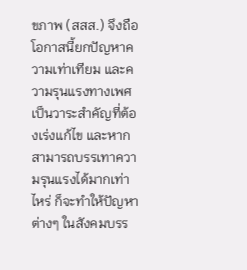ขภาพ (สสส.) จึงถือโอกาสนี้ยกปัญหาความเท่าเทียม และความรุนแรงทางเพศเป็นวาระสำคัญที่ต้องเร่งแก้ไข และหากสามารถบรรเทาความรุนแรงได้มากเท่าไหร่ ก็จะทำให้ปัญหาต่างๆ ในสังคมบรร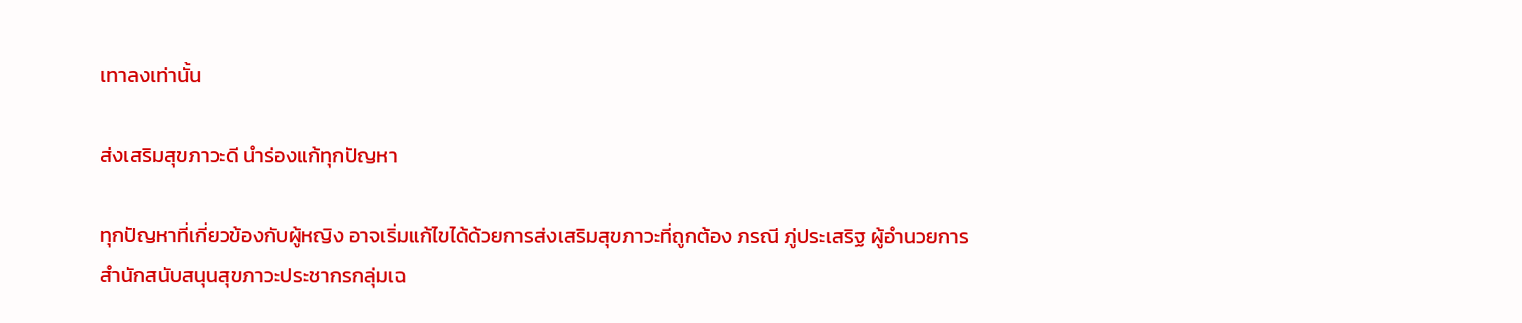เทาลงเท่านั้น

ส่งเสริมสุขภาวะดี นำร่องแก้ทุกปัญหา

ทุกปัญหาที่เกี่ยวข้องกับผู้หญิง อาจเริ่มแก้ไขได้ด้วยการส่งเสริมสุขภาวะที่ถูกต้อง ภรณี ภู่ประเสริฐ ผู้อำนวยการสำนักสนับสนุนสุขภาวะประชากรกลุ่มเฉ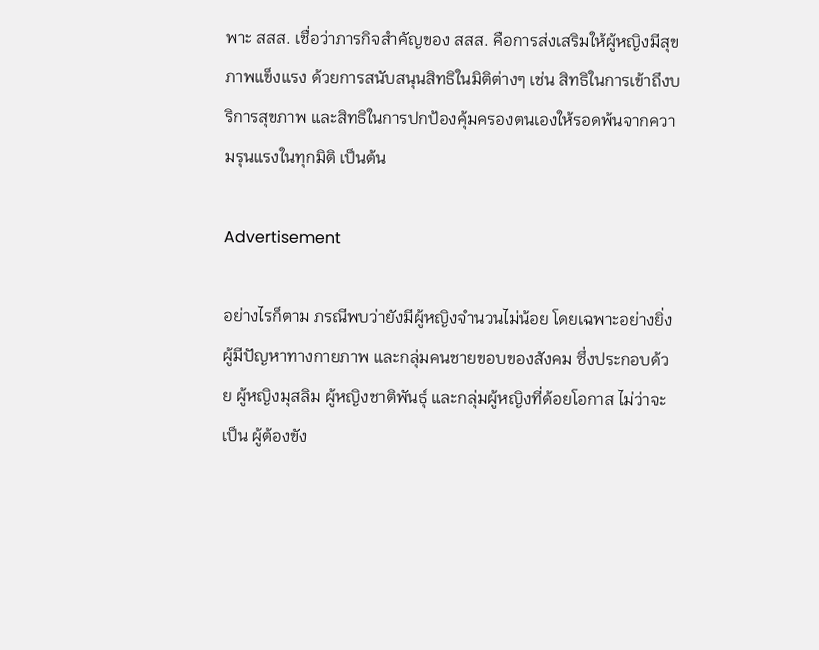พาะ สสส. เชื่อว่าภารกิจสำคัญของ สสส. คือการส่งเสริมให้ผู้หญิงมีสุขภาพแข็งแรง ด้วยการสนับสนุนสิทธิในมิติต่างๆ เช่น สิทธิในการเข้าถึงบริการสุขภาพ และสิทธิในการปกป้องคุ้มครองตนเองให้รอดพ้นจากความรุนแรงในทุกมิติ เป็นต้น

Advertisement

อย่างไรก็ตาม ภรณีพบว่ายังมีผู้หญิงจำนวนไม่น้อย โดยเฉพาะอย่างยิ่งผู้มีปัญหาทางกายภาพ และกลุ่มคนชายขอบของสังคม ซึ่งประกอบด้วย ผู้หญิงมุสลิม ผู้หญิงชาติพันธุ์ และกลุ่มผู้หญิงที่ด้อยโอกาส ไม่ว่าจะเป็น ผู้ต้องขัง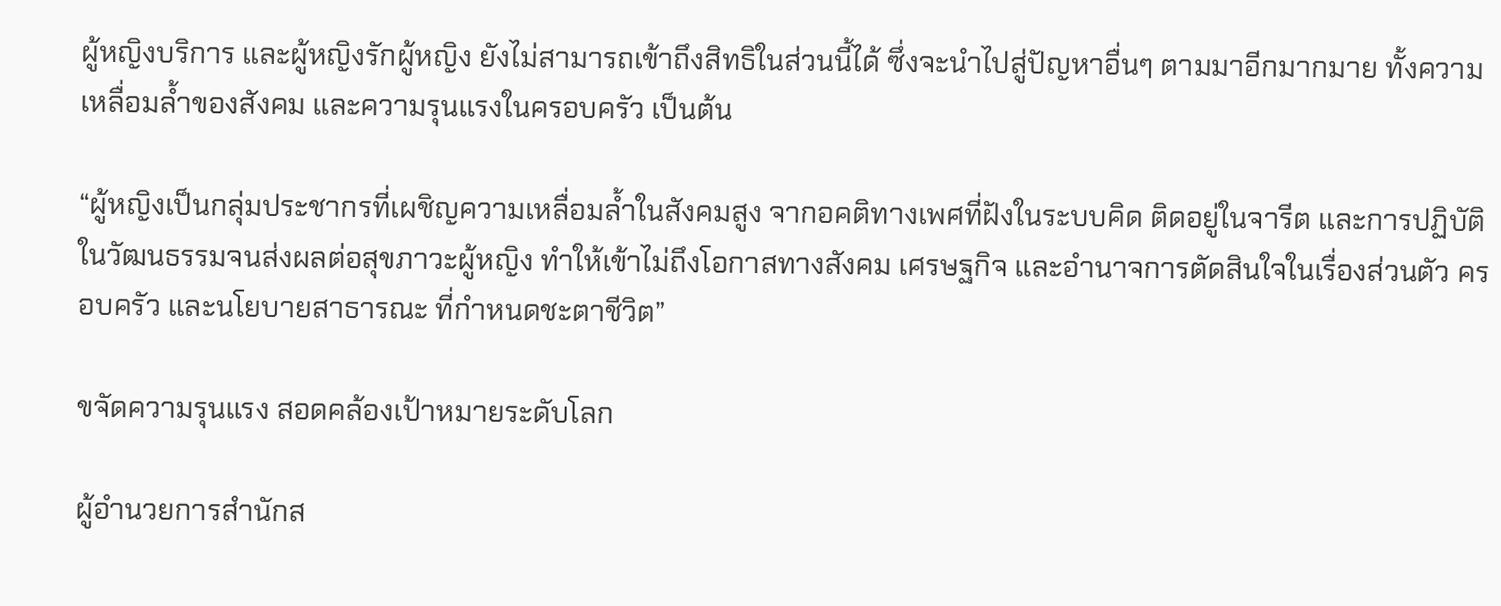ผู้หญิงบริการ และผู้หญิงรักผู้หญิง ยังไม่สามารถเข้าถึงสิทธิในส่วนนี้ได้ ซึ่งจะนำไปสู่ปัญหาอื่นๆ ตามมาอีกมากมาย ทั้งความเหลื่อมล้ำของสังคม และความรุนแรงในครอบครัว เป็นต้น

“ผู้หญิงเป็นกลุ่มประชากรที่เผชิญความเหลื่อมล้ำในสังคมสูง จากอคติทางเพศที่ฝังในระบบคิด ติดอยู่ในจารีต และการปฏิบัติในวัฒนธรรมจนส่งผลต่อสุขภาวะผู้หญิง ทำให้เข้าไม่ถึงโอกาสทางสังคม เศรษฐกิจ และอำนาจการตัดสินใจในเรื่องส่วนตัว ครอบครัว และนโยบายสาธารณะ ที่กำหนดชะตาชีวิต”

ขจัดความรุนแรง สอดคล้องเป้าหมายระดับโลก

ผู้อำนวยการสำนักส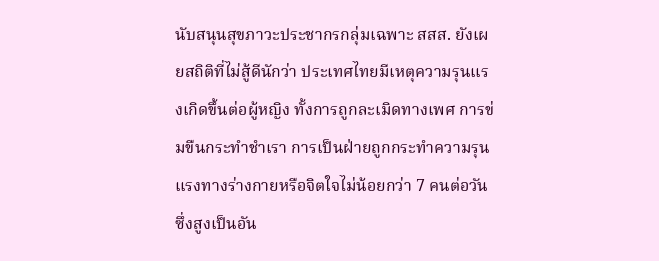นับสนุนสุขภาวะประชากรกลุ่มเฉพาะ สสส. ยังเผยสถิติที่ไม่สู้ดีนักว่า ประเทศไทยมีเหตุความรุนแรงเกิดขึ้นต่อผู้หญิง ทั้งการถูกละเมิดทางเพศ การข่มขืนกระทำชำเรา การเป็นฝ่ายถูกกระทำความรุนแรงทางร่างกายหรือจิตใจไม่น้อยกว่า 7 คนต่อวัน ซึ่งสูงเป็นอัน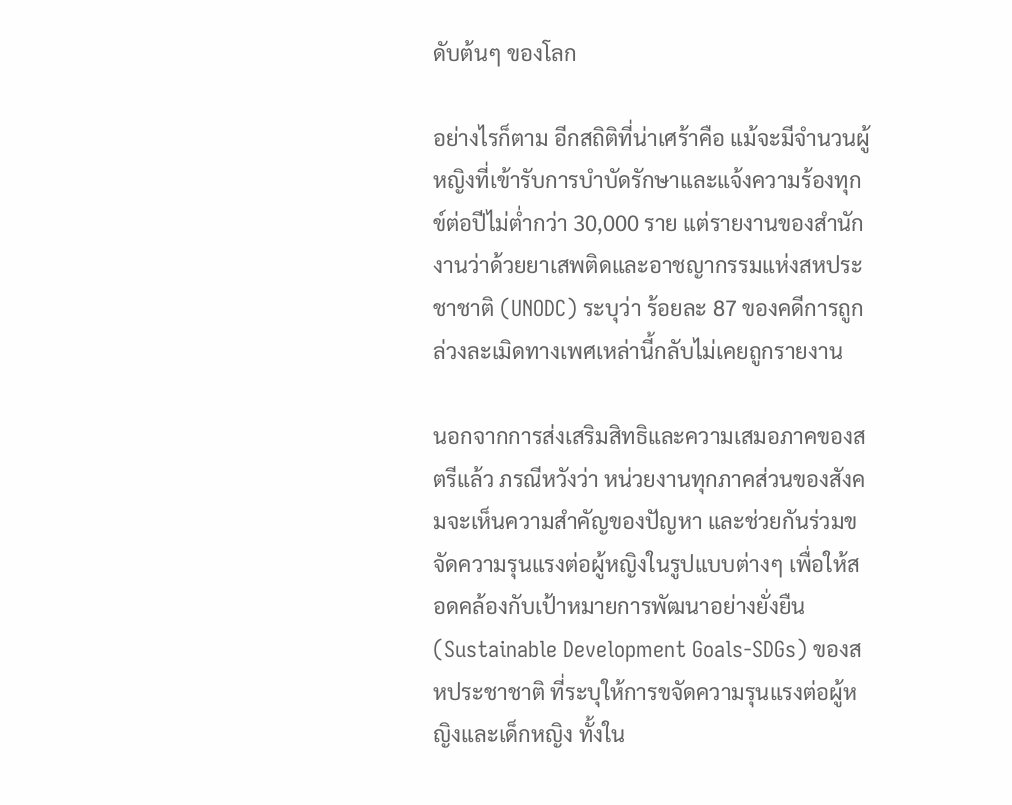ดับต้นๆ ของโลก

อย่างไรก็ตาม อีกสถิติที่น่าเศร้าคือ แม้จะมีจำนวนผู้หญิงที่เข้ารับการบำบัดรักษาและแจ้งความร้องทุกข์ต่อปีไม่ต่ำกว่า 30,000 ราย แต่รายงานของสำนักงานว่าด้วยยาเสพติดและอาชญากรรมแห่งสหประชาชาติ (UNODC) ระบุว่า ร้อยละ 87 ของคดีการถูกล่วงละเมิดทางเพศเหล่านี้กลับไม่เคยถูกรายงาน

นอกจากการส่งเสริมสิทธิและความเสมอภาคของสตรีแล้ว ภรณีหวังว่า หน่วยงานทุกภาคส่วนของสังคมจะเห็นความสำคัญของปัญหา และช่วยกันร่วมขจัดความรุนแรงต่อผู้หญิงในรูปแบบต่างๆ เพื่อให้สอดคล้องกับเป้าหมายการพัฒนาอย่างยั่งยืน (Sustainable Development Goals-SDGs) ของสหประชาชาติ ที่ระบุให้การขจัดความรุนแรงต่อผู้หญิงและเด็กหญิง ทั้งใน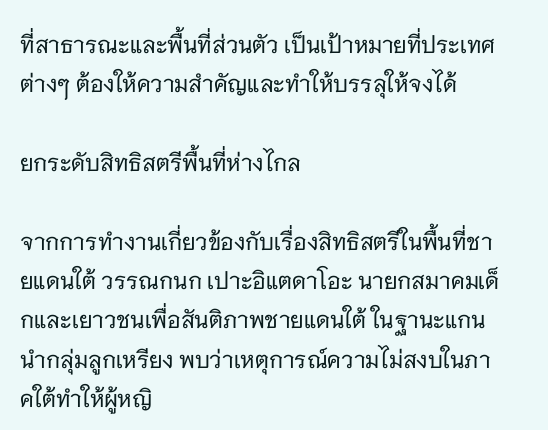ที่สาธารณะและพื้นที่ส่วนตัว เป็นเป้าหมายที่ประเทศต่างๆ ต้องให้ความสำคัญและทำให้บรรลุให้จงได้

ยกระดับสิทธิสตรีพื้นที่ห่างไกล

จากการทำงานเกี่ยวข้องกับเรื่องสิทธิสตรีในพื้นที่ชายแดนใต้ วรรณกนก เปาะอิแตดาโอะ นายกสมาคมเด็กและเยาวชนเพื่อสันติภาพชายแดนใต้ ในฐานะแกนนำกลุ่มลูกเหรียง พบว่าเหตุการณ์ความไม่สงบในภาคใต้ทำให้ผู้หญิ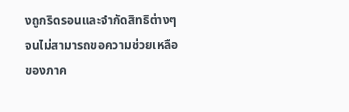งถูกริดรอนและจำกัดสิทธิต่างๆ จนไม่สามารถขอความช่วยเหลือของภาค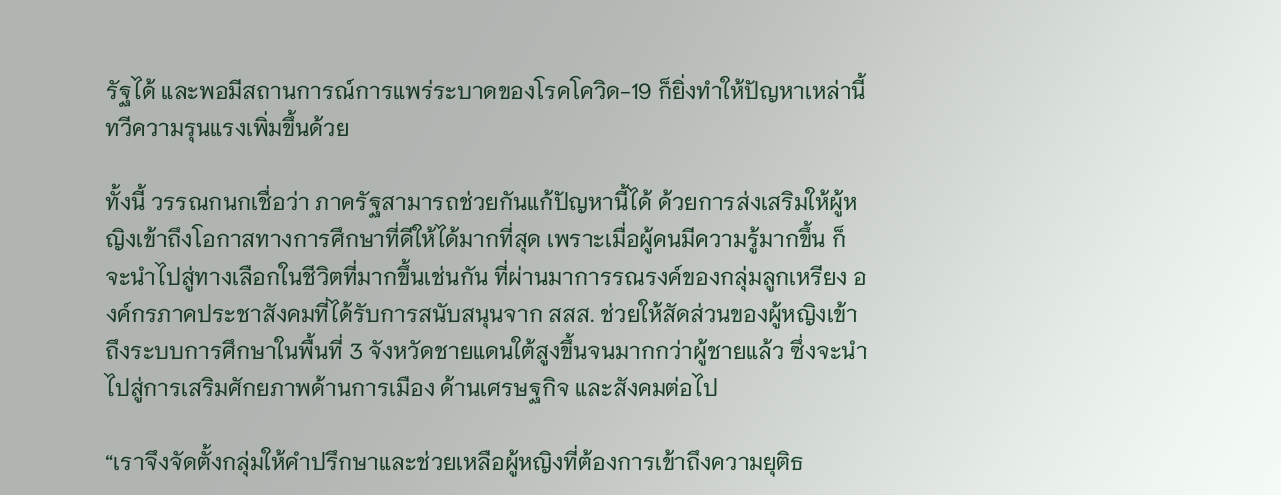รัฐได้ และพอมีสถานการณ์การแพร่ระบาดของโรคโควิด-19 ก็ยิ่งทำให้ปัญหาเหล่านี้ทวีความรุนแรงเพิ่มขึ้นด้วย

ทั้งนี้ วรรณกนกเชื่อว่า ภาครัฐสามารถช่วยกันแก้ปัญหานี้ได้ ด้วยการส่งเสริมให้ผู้หญิงเข้าถึงโอกาสทางการศึกษาที่ดีให้ได้มากที่สุด เพราะเมื่อผู้คนมีความรู้มากขึ้น ก็จะนำไปสู่ทางเลือกในชีวิตที่มากขึ้นเช่นกัน ที่ผ่านมาการรณรงค์ของกลุ่มลูกเหรียง องค์กรภาคประชาสังคมที่ได้รับการสนับสนุนจาก สสส. ช่วยให้สัดส่วนของผู้หญิงเข้าถึงระบบการศึกษาในพื้นที่ 3 จังหวัดชายแดนใต้สูงขึ้นจนมากกว่าผู้ชายแล้ว ซึ่งจะนำไปสู่การเสริมศักยภาพด้านการเมือง ด้านเศรษฐกิจ และสังคมต่อไป

“เราจึงจัดตั้งกลุ่มให้คำปรึกษาและช่วยเหลือผู้หญิงที่ต้องการเข้าถึงความยุติธ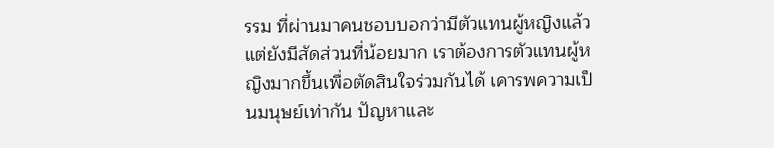รรม ที่ผ่านมาคนชอบบอกว่ามีตัวแทนผู้หญิงแล้ว แต่ยังมีสัดส่วนที่น้อยมาก เราต้องการตัวแทนผู้หญิงมากขึ้นเพื่อตัดสินใจร่วมกันได้ เคารพความเป็นมนุษย์เท่ากัน ปัญหาและ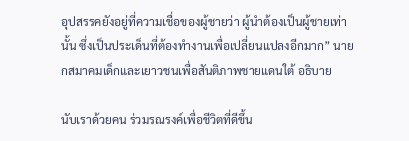อุปสรรคยังอยู่ที่ความเชื่อของผู้ชายว่า ผู้นำต้องเป็นผู้ชายเท่านั้น ซึ่งเป็นประเด็นที่ต้องทำงานเพื่อเปลี่ยนแปลงอีกมาก” นายกสมาคมเด็กและเยาวชนเพื่อสันติภาพชายแดนใต้ อธิบาย

นับเราด้วยคน ร่วมรณรงค์เพื่อชีวิตที่ดีขึ้น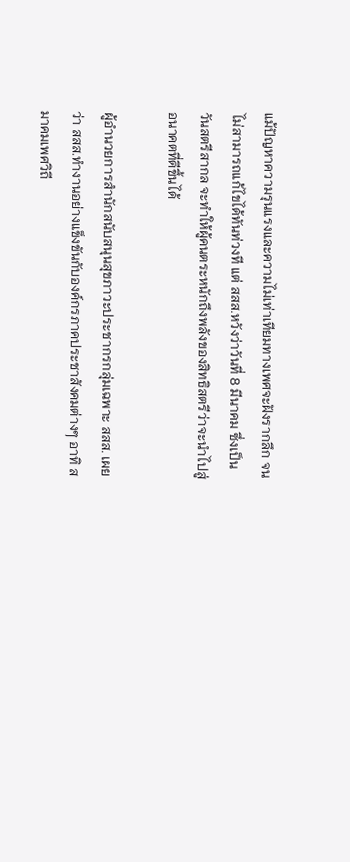แม้ปัญหาความรุนแรงและความไม่เท่าเทียมทางเพศจะฝังรากลึก จนไม่สามารถแก้ไขได้ทันท่วงที แต่ สสส.หวังว่าวันที่ 8 มีนาคม ซึ่งเป็นวันสตรีสากล จะทำให้ผู้คนตระหนักถึงพลังของสิทธิสตรีว่าจะนำไปสู่อนาคตที่ดีขึ้นได้

ผู้อำนวยการสำนักสนับสนุนสุขภาวะประชากรกลุ่มเฉพาะ สสส. เผยว่า สสส.ทำงานอย่างแข็งขันกับองค์กรภาคประชาสังคมต่างๆ อาทิ สมาคมเพศวิถี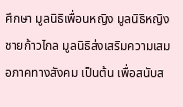ศึกษา มูลนิธิเพื่อนหญิง มูลนิธิหญิงชายก้าวไกล มูลนิธิส่งเสริมความเสมอภาคทางสังคม เป็นต้น เพื่อสนับส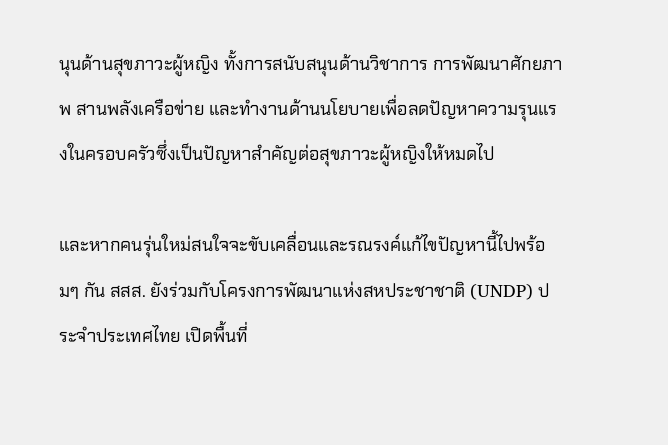นุนด้านสุขภาวะผู้หญิง ทั้งการสนับสนุนด้านวิชาการ การพัฒนาศักยภาพ สานพลังเครือข่าย และทำงานด้านนโยบายเพื่อลดปัญหาความรุนแรงในครอบครัวซึ่งเป็นปัญหาสำคัญต่อสุขภาวะผู้หญิงให้หมดไป

และหากคนรุ่นใหม่สนใจจะขับเคลื่อนและรณรงค์แก้ไขปัญหานี้ไปพร้อมๆ กัน สสส. ยังร่วมกับโครงการพัฒนาแห่งสหประชาชาติ (UNDP) ประจำประเทศไทย เปิดพื้นที่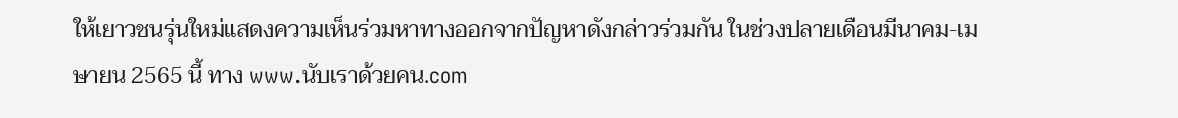ให้เยาวชนรุ่นใหม่แสดงความเห็นร่วมหาทางออกจากปัญหาดังกล่าวร่วมกัน ในช่วงปลายเดือนมีนาคม-เมษายน 2565 นี้ ทาง www.นับเราด้วยคน.com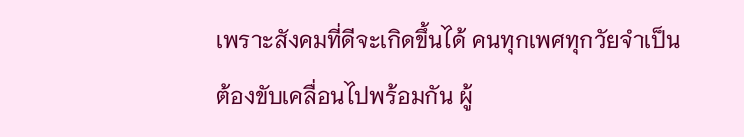เพราะสังคมที่ดีจะเกิดขึ้นได้ คนทุกเพศทุกวัยจำเป็นต้องขับเคลื่อนไปพร้อมกัน ผู้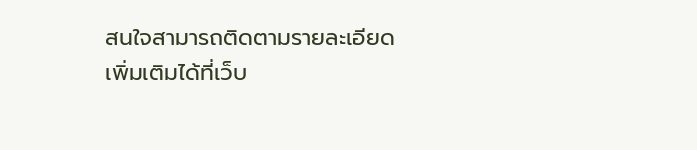สนใจสามารถติดตามรายละเอียดเพิ่มเติมได้ที่เว็บ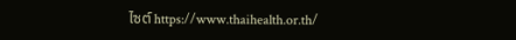ไซต์ https://www.thaihealth.or.th/